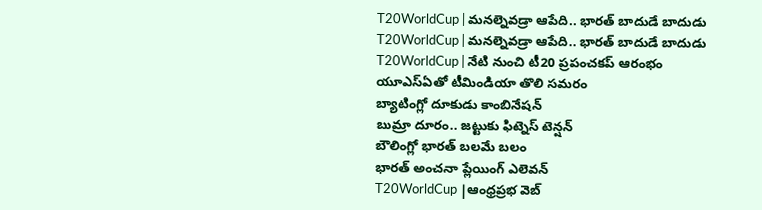T20WorldCup | మనల్నెవడ్రా ఆపేది.. భారత్ బాదుడే బాదుడు
T20WorldCup | మనల్నెవడ్రా ఆపేది.. భారత్ బాదుడే బాదుడు
T20WorldCup | నేటి నుంచి టీ20 ప్రపంచకప్ ఆరంభం
యూఎస్ఏతో టీమిండియా తొలి సమరం
బ్యాటింగ్లో దూకుడు కాంబినేషన్
బుమ్రా దూరం.. జట్టుకు ఫిట్నెస్ టెన్షన్
బౌలింగ్లో భారత్ బలమే బలం
భారత్ అంచనా ప్లేయింగ్ ఎలెవన్
T20WorldCup |ఆంధ్రప్రభ వెబ్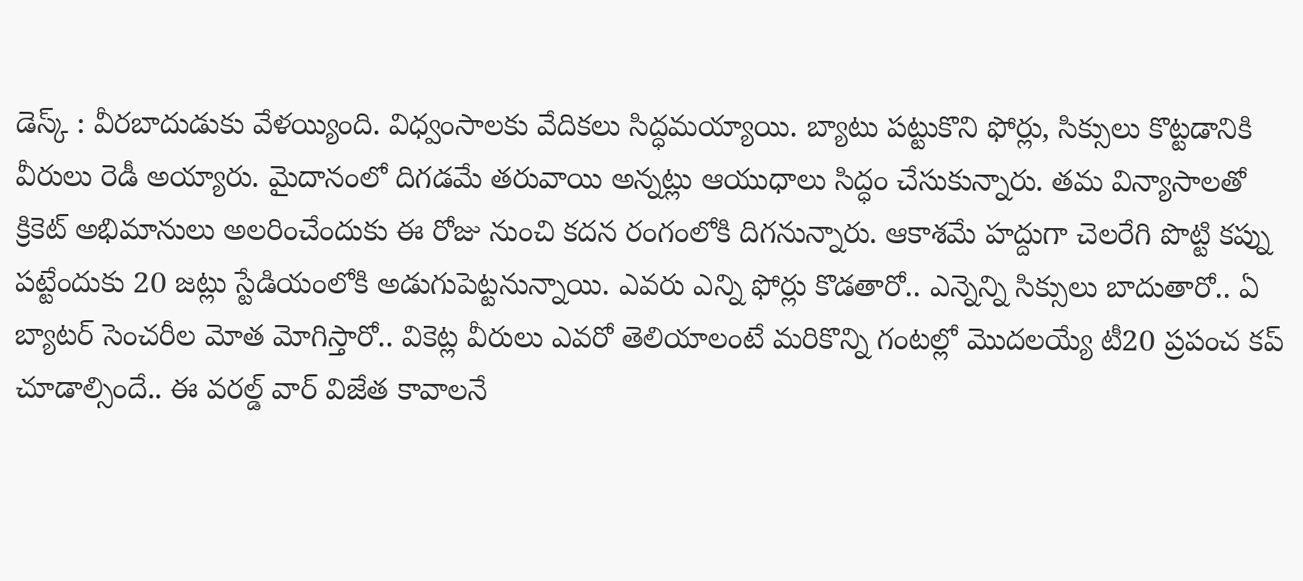డెస్క్ : వీరబాదుడుకు వేళయ్యింది. విధ్వంసాలకు వేదికలు సిద్ధమయ్యాయి. బ్యాటు పట్టుకొని ఫోర్లు, సిక్సులు కొట్టడానికి వీరులు రెడీ అయ్యారు. మైదానంలో దిగడమే తరువాయి అన్నట్లు ఆయుధాలు సిద్ధం చేసుకున్నారు. తమ విన్యాసాలతో క్రికెట్ అభిమానులు అలరించేందుకు ఈ రోజు నుంచి కదన రంగంలోకి దిగనున్నారు. ఆకాశమే హద్దుగా చెలరేగి పొట్టి కప్ను పట్టేందుకు 20 జట్లు స్టేడియంలోకి అడుగుపెట్టనున్నాయి. ఎవరు ఎన్ని ఫోర్లు కొడతారో.. ఎన్నెన్ని సిక్సులు బాదుతారో.. ఏ బ్యాటర్ సెంచరీల మోత మోగిస్తారో.. వికెట్ల వీరులు ఎవరో తెలియాలంటే మరికొన్ని గంటల్లో మొదలయ్యే టీ20 ప్రపంచ కప్ చూడాల్సిందే.. ఈ వరల్డ్ వార్ విజేత కావాలనే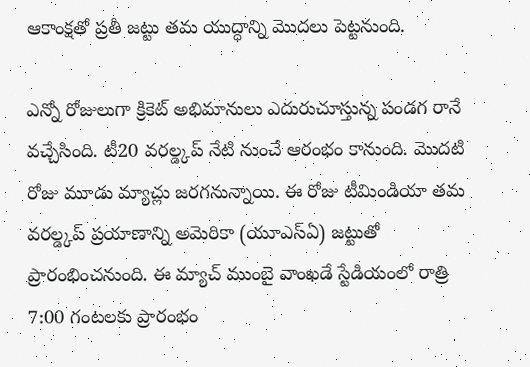ఆకాంక్షతో ప్రతీ జట్టు తమ యుద్ధాన్ని మొదలు పెట్టనుంది.

ఎన్నో రోజులుగా క్రికెట్ అభిమానులు ఎదురుచూస్తున్న పండగ రానే వచ్చేసింది. టీ20 వరల్డ్కప్ నేటి నుంచే ఆరంభం కానుంది. మొదటి రోజు మూడు మ్యాచ్లు జరగనున్నాయి. ఈ రోజు టీమిండియా తమ వరల్డ్కప్ ప్రయాణాన్ని అమెరికా (యూఎస్ఏ) జట్టుతో ప్రారంభించనుంది. ఈ మ్యాచ్ ముంబై వాంఖడే స్టేడియంలో రాత్రి 7:00 గంటలకు ప్రారంభం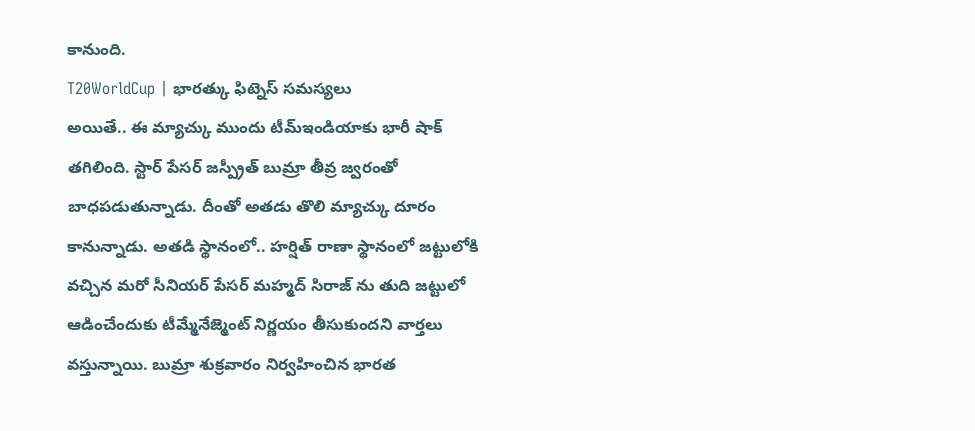కానుంది.
T20WorldCup | భారత్కు ఫిట్నెస్ సమస్యలు
అయితే.. ఈ మ్యాచ్కు ముందు టీమ్ఇండియాకు భారీ షాక్ తగిలింది. స్టార్ పేసర్ జస్ప్రీత్ బుమ్రా తీవ్ర జ్వరంతో బాధపడుతున్నాడు. దీంతో అతడు తొలి మ్యాచ్కు దూరం కానున్నాడు. అతడి స్థానంలో.. హర్షిత్ రాణా స్థానంలో జట్టులోకి వచ్చిన మరో సీనియర్ పేసర్ మహ్మద్ సిరాజ్ ను తుది జట్టులో ఆడించేందుకు టీమ్మేనేజ్మెంట్ నిర్ణయం తీసుకుందని వార్తలు వస్తున్నాయి. బుమ్రా శుక్రవారం నిర్వహించిన భారత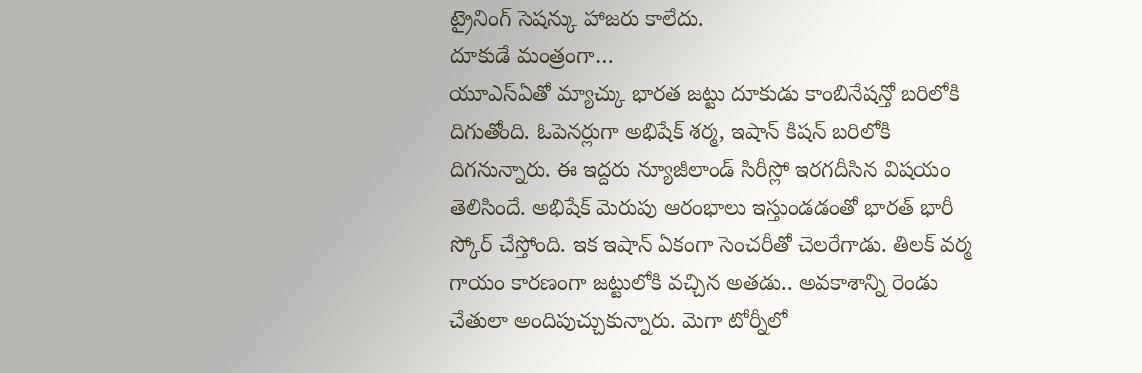ట్రైనింగ్ సెషన్కు హాజరు కాలేదు.
దూకుడే మంత్రంగా…
యూఎస్ఏతో మ్యాచ్కు భారత జట్టు దూకుడు కాంబినేషన్తో బరిలోకి దిగుతోంది. ఓపెనర్లుగా అభిషేక్ శర్మ, ఇషాన్ కిషన్ బరిలోకి దిగనున్నారు. ఈ ఇద్దరు న్యూజీలాండ్ సిరీస్లో ఇరగదీసిన విషయం తెలిసిందే. అభిషేక్ మెరుపు ఆరంభాలు ఇస్తుండడంతో భారత్ భారీ స్కోర్ చేస్తోంది. ఇక ఇషాన్ ఏకంగా సెంచరీతో చెలరేగాడు. తిలక్ వర్మ గాయం కారణంగా జట్టులోకి వచ్చిన అతడు.. అవకాశాన్ని రెండు చేతులా అందిపుచ్చుకున్నారు. మెగా టోర్నీలో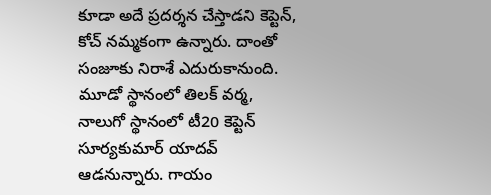కూడా అదే ప్రదర్శన చేస్తాడని కెప్టెన్, కోచ్ నమ్మకంగా ఉన్నారు. దాంతో సంజూకు నిరాశే ఎదురుకానుంది. మూడో స్థానంలో తిలక్ వర్మ, నాలుగో స్థానంలో టీ20 కెప్టెన్ సూర్యకుమార్ యాదవ్ ఆడనున్నారు. గాయం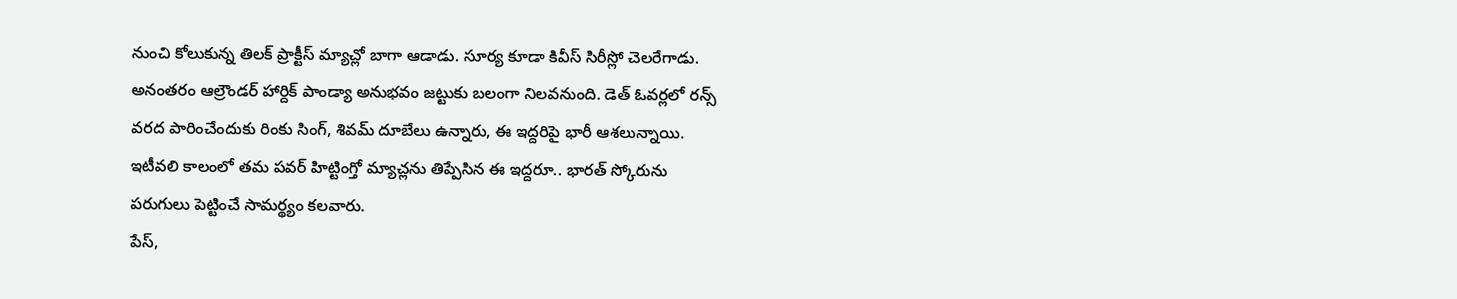నుంచి కోలుకున్న తిలక్ ప్రాక్టీస్ మ్యాచ్లో బాగా ఆడాడు. సూర్య కూడా కివీస్ సిరీస్లో చెలరేగాడు. అనంతరం ఆల్రౌండర్ హార్దిక్ పాండ్యా అనుభవం జట్టుకు బలంగా నిలవనుంది. డెత్ ఓవర్లలో రన్స్ వరద పారించేందుకు రింకు సింగ్, శివమ్ దూబేలు ఉన్నారు, ఈ ఇద్దరిపై భారీ ఆశలున్నాయి. ఇటీవలి కాలంలో తమ పవర్ హిట్టింగ్తో మ్యాచ్లను తిప్పేసిన ఈ ఇద్దరూ.. భారత్ స్కోరును పరుగులు పెట్టించే సామర్థ్యం కలవారు.
పేస్,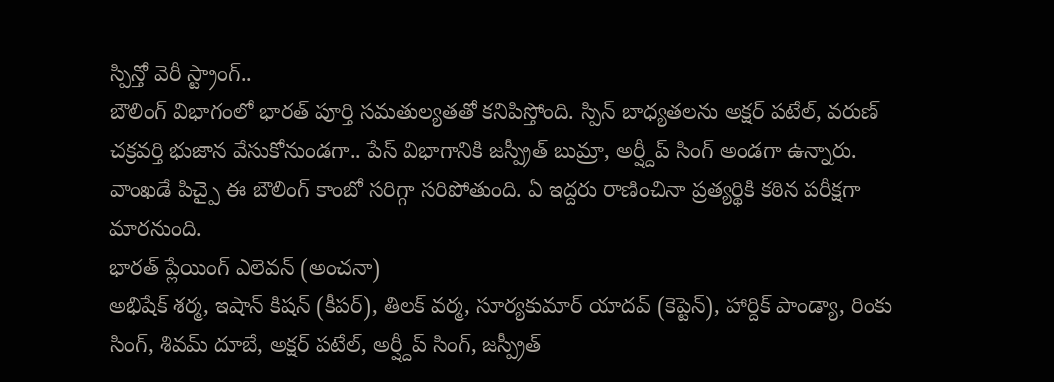స్పిన్తో వెరీ స్ట్రాంగ్..
బౌలింగ్ విభాగంలో భారత్ పూర్తి సమతుల్యతతో కనిపిస్తోంది. స్పిన్ బాధ్యతలను అక్షర్ పటేల్, వరుణ్ చక్రవర్తి భుజాన వేసుకోనుండగా.. పేస్ విభాగానికి జస్ప్రీత్ బుమ్రా, అర్ష్దీప్ సింగ్ అండగా ఉన్నారు. వాంఖడే పిచ్పై ఈ బౌలింగ్ కాంబో సరిగ్గా సరిపోతుంది. ఏ ఇద్దరు రాణించినా ప్రత్యర్థికి కఠిన పరీక్షగా మారనుంది.
భారత్ ప్లేయింగ్ ఎలెవన్ (అంచనా)
అభిషేక్ శర్మ, ఇషాన్ కిషన్ (కీపర్), తిలక్ వర్మ, సూర్యకుమార్ యాదవ్ (కెప్టెన్), హార్దిక్ పాండ్యా, రింకు సింగ్, శివమ్ దూబే, అక్షర్ పటేల్, అర్ష్దీప్ సింగ్, జస్ప్రీత్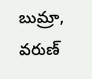బుమ్రా, వరుణ్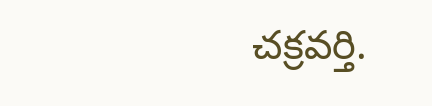చక్రవర్తి.